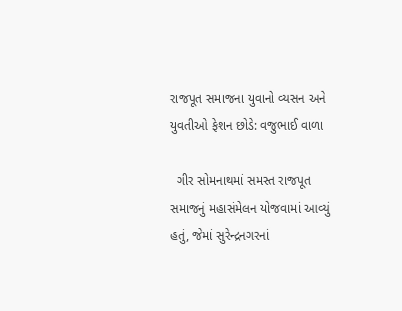રાજપૂત સમાજના યુવાનો વ્યસન અને યુવતીઓ ફેશન છોડે: વજુભાઈ વાળા

  ગીર સોમનાથમાં સમસ્ત રાજપૂત સમાજનું મહાસંમેલન યોજવામાં આવ્યું હતું, જેમાં સુરેન્દ્રનગરનાં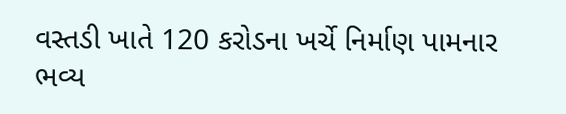વસ્તડી ખાતે 120 કરોડના ખર્ચે નિર્માણ પામનાર ભવ્ય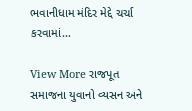ભવાનીધામ મંદિર મેદ્દે ચર્ચા કરવામાં…

View More રાજપૂત સમાજના યુવાનો વ્યસન અને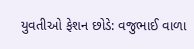યુવતીઓ ફેશન છોડે: વજુભાઈ વાળા